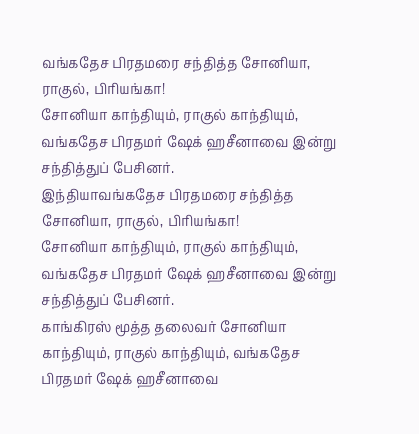வங்கதேச பிரதமரை சந்தித்த சோனியா, ராகுல், பிரியங்கா!
சோனியா காந்தியும், ராகுல் காந்தியும், வங்கதேச பிரதமர் ஷேக் ஹசீனாவை இன்று சந்தித்துப் பேசினர்.
இந்தியாவங்கதேச பிரதமரை சந்தித்த சோனியா, ராகுல், பிரியங்கா!
சோனியா காந்தியும், ராகுல் காந்தியும், வங்கதேச பிரதமர் ஷேக் ஹசீனாவை இன்று சந்தித்துப் பேசினர்.
காங்கிரஸ் மூத்த தலைவர் சோனியா காந்தியும், ராகுல் காந்தியும், வங்கதேச பிரதமர் ஷேக் ஹசீனாவை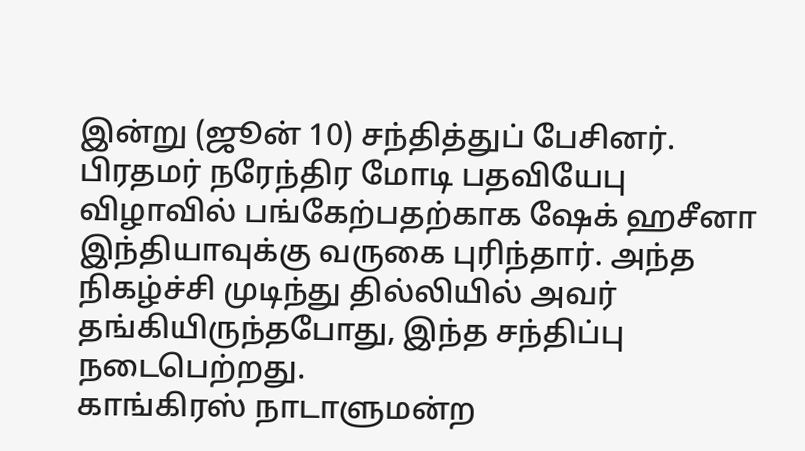இன்று (ஜூன் 10) சந்தித்துப் பேசினர்.
பிரதமர் நரேந்திர மோடி பதவியேபு விழாவில் பங்கேற்பதற்காக ஷேக் ஹசீனா இந்தியாவுக்கு வருகை புரிந்தார். அந்த நிகழ்ச்சி முடிந்து தில்லியில் அவர் தங்கியிருந்தபோது, இந்த சந்திப்பு நடைபெற்றது.
காங்கிரஸ் நாடாளுமன்ற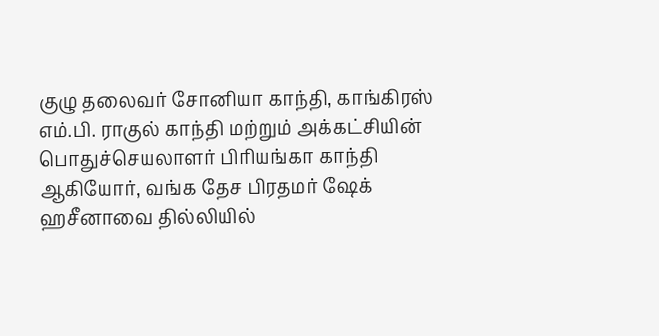குழு தலைவர் சோனியா காந்தி, காங்கிரஸ் எம்.பி. ராகுல் காந்தி மற்றும் அக்கட்சியின் பொதுச்செயலாளர் பிரியங்கா காந்தி ஆகியோர், வங்க தேச பிரதமர் ஷேக் ஹசீனாவை தில்லியில்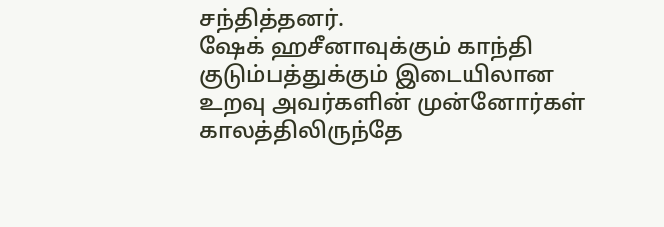சந்தித்தனர்.
ஷேக் ஹசீனாவுக்கும் காந்தி குடும்பத்துக்கும் இடையிலான உறவு அவர்களின் முன்னோர்கள் காலத்திலிருந்தே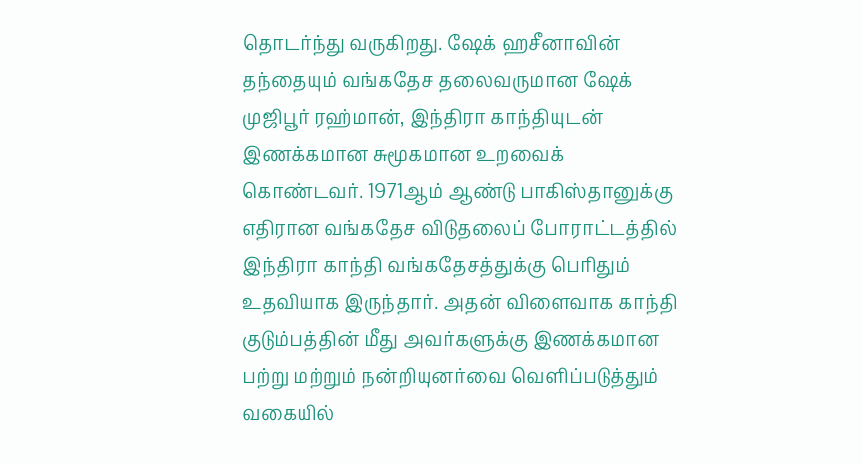தொடர்ந்து வருகிறது. ஷேக் ஹசீனாவின் தந்தையும் வங்கதேச தலைவருமான ஷேக் முஜிபூர் ரஹ்மான், இந்திரா காந்தியுடன் இணக்கமான சுமூகமான உறவைக் கொண்டவர். 1971ஆம் ஆண்டு பாகிஸ்தானுக்கு எதிரான வங்கதேச விடுதலைப் போராட்டத்தில் இந்திரா காந்தி வங்கதேசத்துக்கு பெரிதும் உதவியாக இருந்தார். அதன் விளைவாக காந்தி குடும்பத்தின் மீது அவர்களுக்கு இணக்கமான பற்று மற்றும் நன்றியுனர்வை வெளிப்படுத்தும் வகையில்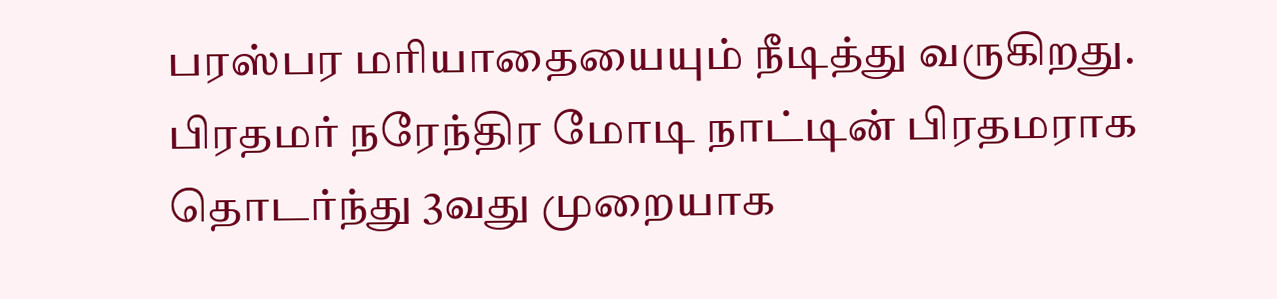பரஸ்பர மரியாதையையும் நீடித்து வருகிறது.
பிரதமர் நரேந்திர மோடி நாட்டின் பிரதமராக தொடர்ந்து 3வது முறையாக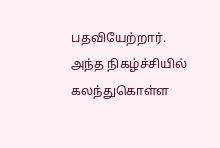பதவியேற்றார். அந்த நிகழ்ச்சியில் கலந்துகொள்ள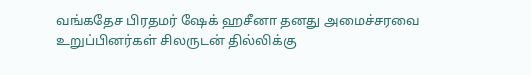வங்கதேச பிரதமர் ஷேக் ஹசீனா தனது அமைச்சரவை உறுப்பினர்கள் சிலருடன் தில்லிக்கு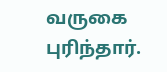வருகை புரிந்தார்.